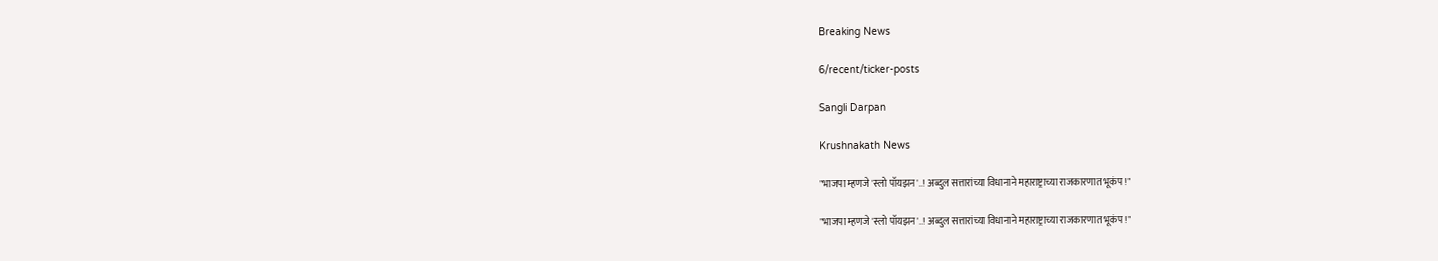Breaking News

6/recent/ticker-posts

Sangli Darpan

Krushnakath News

"भाजपा म्हणजे 'स्लो पॉयझन'..! अब्दुल सत्तारांच्या विधानाने महाराष्ट्राच्या राजकारणात भूकंप!"

"भाजपा म्हणजे 'स्लो पॉयझन'..! अब्दुल सत्तारांच्या विधानाने महाराष्ट्राच्या राजकारणात भूकंप!"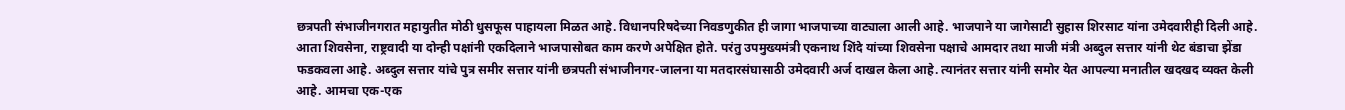छत्रपती संभाजीनगरात महायुतीत मोठी धुसफूस पाहायला मिळत आहे. विधानपरिषदेच्या निवडणुकीत ही जागा भाजपाच्या वाट्याला आली आहे. भाजपाने या जागेसाटी सुहास शिरसाट यांना उमेदवारीही दिली आहे. आता शिवसेना, राष्ट्रवादी या दोन्ही पक्षांनी एकदिलाने भाजपासोबत काम करणे अपेक्षित होते. परंतु उपमुख्यमंत्री एकनाथ शिंदे यांच्या शिवसेना पक्षाचे आमदार तथा माजी मंत्री अब्दुल सत्तार यांनी थेट बंडाचा झेंडा फडकवला आहे. अब्दुल सत्तार यांचे पुत्र समीर सत्तार यांनी छत्रपती संभाजीनगर-जालना या मतदारसंघासाठी उमेदवारी अर्ज दाखल केला आहे. त्यानंतर सत्तार यांनी समोर येत आपल्या मनातील खदखद व्यक्त केली आहे. आमचा एक-एक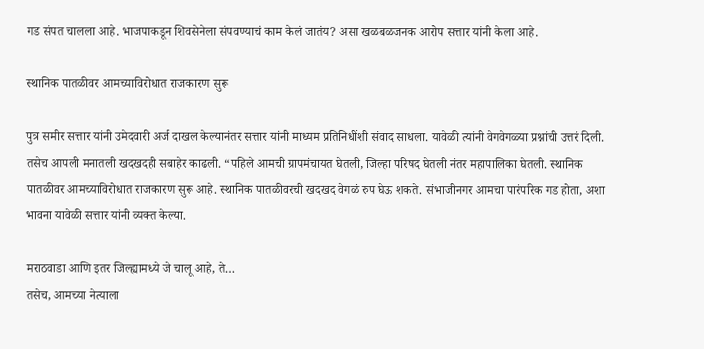गड संपत चालला आहे. भाजपाकडून शिवसेनेला संपवण्याचं काम केलं जातंय? असा खळबळजनक आरोप सत्तार यांनी केला आहे.

स्थानिक पातळीवर आमच्याविरोधात राजकारण सुरू

पुत्र समीर सत्तार यांनी उमेदवारी अर्ज दाखल केल्यानंतर सत्तार यांनी माध्यम प्रतिनिधींशी संवाद साधला. यावेळी त्यांनी वेगवेगळ्या प्रश्नांची उत्तरं दिली. तसेच आपली मनातली खदखदही सबाहेर काढली. “पहिले आमची ग्रापमंचायत घेतली, जिल्हा परिषद घेतली नंतर महापालिका घेतली. स्थानिक पातळीवर आमच्याविरोधात राजकारण सुरू आहे. स्थानिक पातळीवरची खदखद वेगळं रुप घेऊ शकते. संभाजीनगर आमचा पारंपरिक गड होता, अशा भावना यावेळी सत्तार यांनी व्यक्त केल्या.

मराठवाडा आणि इतर जिल्ह्यामध्ये जे चालू आहे, ते…
तसेच, आमच्या नेत्याला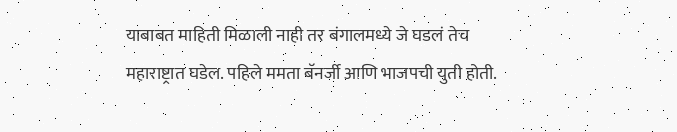याबाबत माहिती मिळाली नाही तर बंगालमध्ये जे घडलं तेच महाराष्ट्रात घडेल. पहिले ममता बॅनर्जी आणि भाजपची युती होती.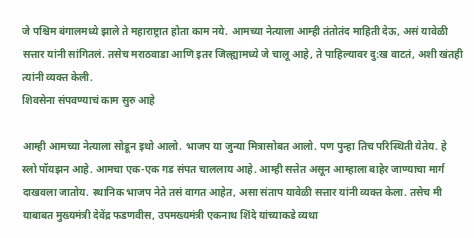जे पश्चिम बंगालमध्ये झाले ते महाराष्ट्रात होता काम नये. आमच्या नेत्याला आम्ही तंतोतंद माहिती देऊ, असं यावेळी सत्तार यांनी सांगितलं. तसेच मराठवाडा आणि इतर जिल्ह्यामध्ये जे चालू आहे, ते पाहिल्यावर दु:ख वाटतं, अशी खंतही त्यांनी व्यक्त केली.
शिवसेना संपवण्याचं काम सुरु आहे

आम्ही आमच्या नेत्याला सोडून इथो आलो. भाजप या जुन्या मित्रासोबत आलो. पण पुन्हा तिच परिस्थिती येतेय. हे स्लो पॉयझन आहे. आमचा एक-एक गड संपत चाललाय आहे. आम्ही सत्तेत असून आम्हाला बाहेर जाण्याचा मार्ग दाखवला जातोय. स्थानिक भाजप नेते तसं वागत आहेत, असा संताप यावेळी सत्तार यांनी व्यक्त केला. तसेच मी याबाबत मुख्यमंत्री देवेंद्र फडणवीस, उपमख्यमंत्री एकनाथ शिंदे यांच्याकडे व्यथा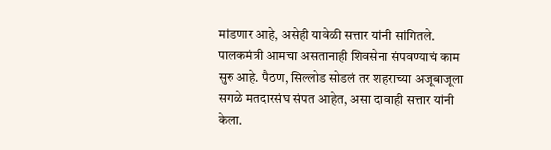मांडणार आहे, असेही यावेळी सत्तार यांनी सांगितले. पालकमंत्री आमचा असतानाही शिवसेना संपवण्याचं काम सुरु आहे. पैठण, सिल्लोड सोडलं तर शहराच्या अजूबाजूला सगळे मतदारसंघ संपत आहेत, असा दावाही सत्तार यांनी केला.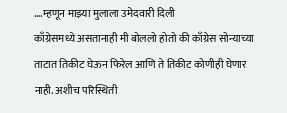….म्हणून माझ्या मुलाला उमेदवारी दिली
काँग्रेसमध्ये असतानाही मी बोललो होतो की काँग्रेस सोन्याच्या ताटात तिकीट घेऊन फिरेल आणि ते तिकीट कोणीही घेणार नाही. अशीच परिस्थिती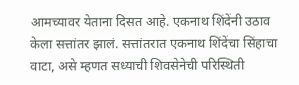आमच्यावर येताना दिसत आहे. एकनाथ शिंदेंनी उठाव केला सत्तांतर झालं. सत्तांतरात एकनाथ शिंदेंचा सिंहाचा वाटा, असे म्हणत सध्याची शिवसेनेची परिस्थिती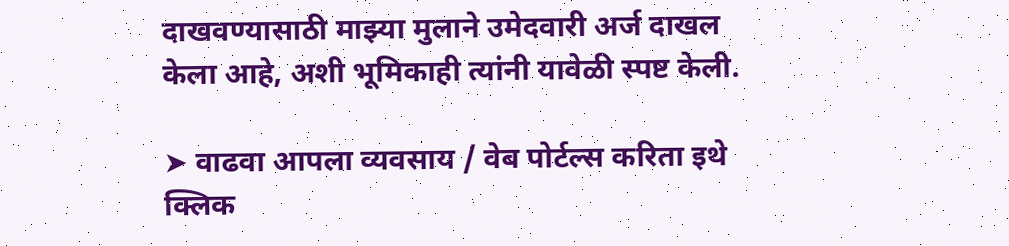दाखवण्यासाठी माझ्या मुलाने उमेदवारी अर्ज दाखल केला आहे, अशी भूमिकाही त्यांनी यावेळी स्पष्ट केली.

➤ वाढवा आपला व्यवसाय / वेब पोर्टल्स करिता इथे क्लिक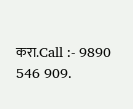करा.Call :- 9890 546 909.